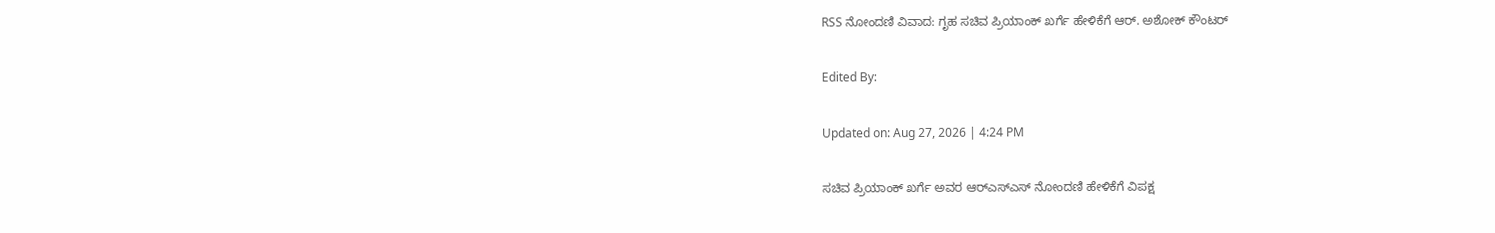RSS ನೋಂದಣಿ ವಿವಾದ: ಗೃಹ ಸಚಿವ ಪ್ರಿಯಾಂಕ್ ಖರ್ಗೆ ಹೇಳಿಕೆಗೆ ಆರ್. ಅಶೋಕ್ ಕೌಂಟರ್

Edited By:

Updated on: Aug 27, 2026 | 4:24 PM

ಸಚಿವ ಪ್ರಿಯಾಂಕ್ ಖರ್ಗೆ ಅವರ ಆರ್‌ಎಸ್‌ಎಸ್ ನೋಂದಣಿ ಹೇಳಿಕೆಗೆ ವಿಪಕ್ಷ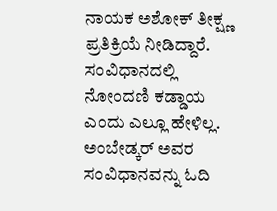ನಾಯಕ ಅಶೋಕ್ ತೀಕ್ಷ್ಣ ಪ್ರತಿಕ್ರಿಯೆ ನೀಡಿದ್ದಾರೆ. ಸಂವಿಧಾನದಲ್ಲಿ ನೋಂದಣಿ ಕಡ್ಡಾಯ ಎಂದು ಎಲ್ಲೂ ಹೇಳಿಲ್ಲ. ಅಂಬೇಡ್ಕರ್ ಅವರ ಸಂವಿಧಾನವನ್ನು ಓದಿ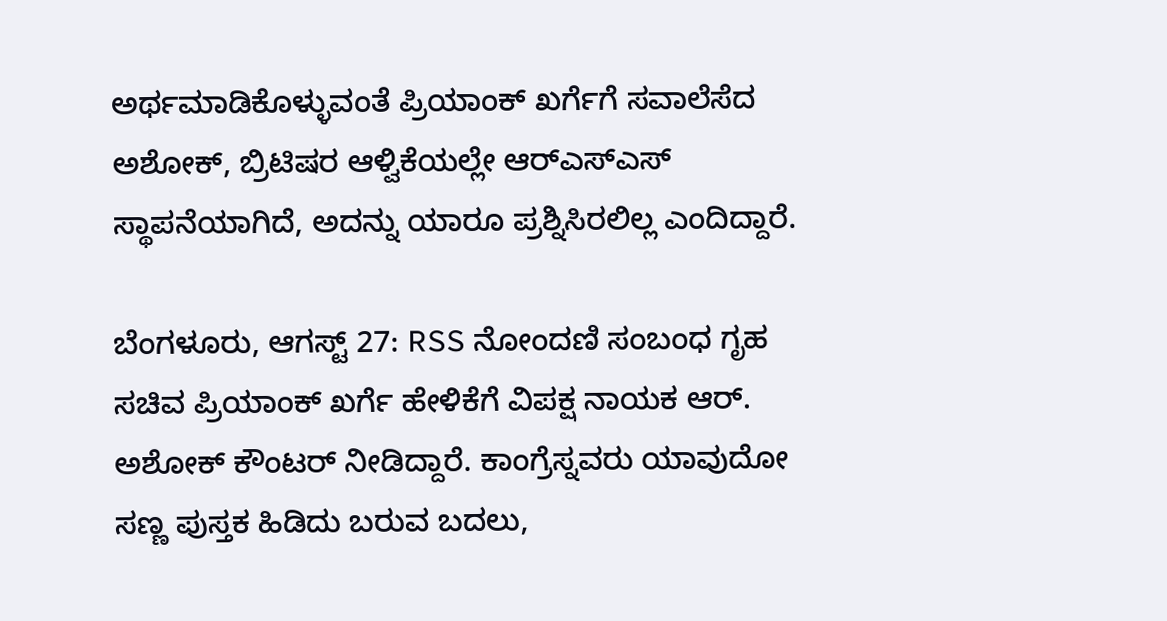ಅರ್ಥಮಾಡಿಕೊಳ್ಳುವಂತೆ ಪ್ರಿಯಾಂಕ್ ಖರ್ಗೆಗೆ ಸವಾಲೆಸೆದ ಅಶೋಕ್, ಬ್ರಿಟಿಷರ ಆಳ್ವಿಕೆಯಲ್ಲೇ ಆರ್‌ಎಸ್‌ಎಸ್ ಸ್ಥಾಪನೆಯಾಗಿದೆ, ಅದನ್ನು ಯಾರೂ ಪ್ರಶ್ನಿಸಿರಲಿಲ್ಲ ಎಂದಿದ್ದಾರೆ.

ಬೆಂಗಳೂರು, ಆಗಸ್ಟ್ 27: RSS ನೋಂದಣಿ ಸಂಬಂಧ ಗೃಹ ಸಚಿವ ಪ್ರಿಯಾಂಕ್ ಖರ್ಗೆ ಹೇಳಿಕೆಗೆ ವಿಪಕ್ಷ ನಾಯಕ ಆರ್. ಅಶೋಕ್ ಕೌಂಟರ್ ನೀಡಿದ್ದಾರೆ. ಕಾಂಗ್ರೆಸ್ನವರು ಯಾವುದೋ ಸಣ್ಣ ಪುಸ್ತಕ ಹಿಡಿದು ಬರುವ ಬದಲು,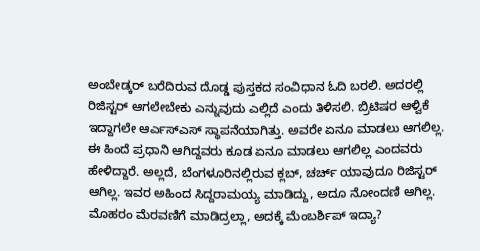ಅಂಬೇಡ್ಕರ್ ಬರೆದಿರುವ ದೊಡ್ಡ ಪುಸ್ತಕದ ಸಂವಿಧಾನ ಓದಿ ಬರಲಿ. ಅದರಲ್ಲಿ ರಿಜಿಸ್ಟರ್ ಆಗಲೇಬೇಕು ಎನ್ನುವುದು ಎಲ್ಲಿದೆ ಎಂದು ತಿಳಿಸಲಿ. ಬ್ರಿಟಿಷರ ಆಳ್ವಿಕೆ ಇದ್ದಾಗಲೇ ಆರ್ಎಸ್ಎಸ್ ಸ್ಥಾಪನೆಯಾಗಿತ್ತು. ಅವರೇ ಏನೂ ಮಾಡಲು ಆಗಲಿಲ್ಲ. ಈ ಹಿಂದೆ ಪ್ರಧಾನಿ ಆಗಿದ್ದವರು ಕೂಡ ಏನೂ ಮಾಡಲು ಆಗಲಿಲ್ಲ ಎಂದವರು ಹೇಳಿದ್ದಾರೆ. ಅಲ್ಲದೆ, ಬೆಂಗಳೂರಿನಲ್ಲಿರುವ ಕ್ಲಬ್, ಚರ್ಚ್ ಯಾವುದೂ ರಿಜಿಸ್ಟರ್ ಆಗಿಲ್ಲ. ಇವರ ಅಹಿಂದ ಸಿದ್ದರಾಮಯ್ಯ ಮಾಡಿದ್ದು, ಅದೂ ನೋಂದಣಿ ಆಗಿಲ್ಲ. ಮೊಹರಂ ಮೆರವಣಿಗೆ ಮಾಡಿದ್ರಲ್ಲಾ, ಅದಕ್ಕೆ ಮೆಂಬರ್ಶಿಪ್ ಇದ್ಯಾ?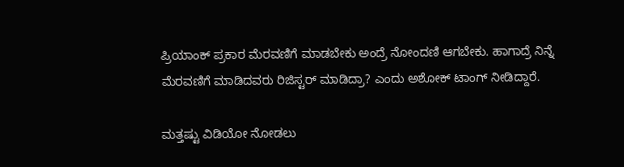ಪ್ರಿಯಾಂಕ್ ಪ್ರಕಾರ ಮೆರವಣಿಗೆ ಮಾಡಬೇಕು ಅಂದ್ರೆ ನೋಂದಣಿ ಆಗಬೇಕು. ಹಾಗಾದ್ರೆ ನಿನ್ನೆ ಮೆರವಣಿಗೆ ಮಾಡಿದವರು ರಿಜಿಸ್ಟರ್ ಮಾಡಿದ್ರಾ? ಎಂದು ಅಶೋಕ್ ಟಾಂಗ್ ನೀಡಿದ್ದಾರೆ.

ಮತ್ತಷ್ಟು ವಿಡಿಯೋ ನೋಡಲು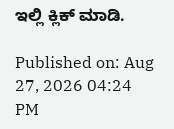ಇಲ್ಲಿ ಕ್ಲಿಕ್ ಮಾಡಿ.

Published on: Aug 27, 2026 04:24 PM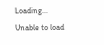Loading...
Unable to load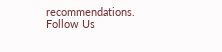recommendations.
Follow Us